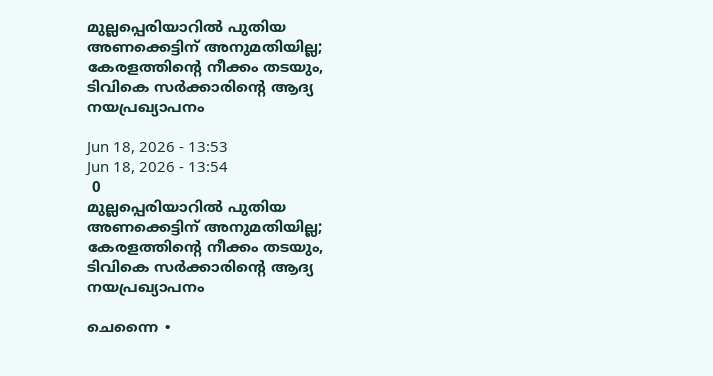മുല്ലപ്പെരിയാറിൽ പുതിയ അണക്കെട്ടിന് അനുമതിയില്ല; കേരളത്തിന്റെ നീക്കം തടയും, ടിവികെ സർക്കാരിന്റെ ആദ്യ നയപ്രഖ്യാപനം

Jun 18, 2026 - 13:53
Jun 18, 2026 - 13:54
 0
മുല്ലപ്പെരിയാറിൽ പുതിയ അണക്കെട്ടിന് അനുമതിയില്ല; കേരളത്തിന്റെ നീക്കം തടയും, ടിവികെ സർക്കാരിന്റെ ആദ്യ നയപ്രഖ്യാപനം

ചെന്നൈ ∙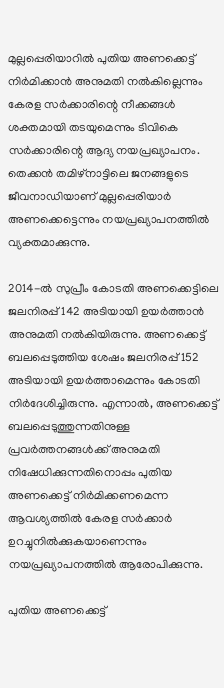മുല്ലപ്പെരിയാറിൽ പുതിയ അണക്കെട്ട് നിർമിക്കാൻ അനുമതി നൽകില്ലെന്നും കേരള സർക്കാരിന്റെ നീക്കങ്ങൾ ശക്തമായി തടയുമെന്നും ടിവികെ സർക്കാരിന്റെ ആദ്യ നയപ്രഖ്യാപനം. തെക്കൻ തമിഴ്നാട്ടിലെ ജനങ്ങളുടെ ജീവനാഡിയാണ് മുല്ലപ്പെരിയാർ അണക്കെട്ടെന്നും നയപ്രഖ്യാപനത്തിൽ വ്യക്തമാക്കുന്നു.

2014-ൽ സുപ്രീം കോടതി അണക്കെട്ടിലെ ജലനിരപ്പ് 142 അടിയായി ഉയർത്താൻ അനുമതി നൽകിയിരുന്നു. അണക്കെട്ട് ബലപ്പെടുത്തിയ ശേഷം ജലനിരപ്പ് 152 അടിയായി ഉയർത്താമെന്നും കോടതി നിർദേശിച്ചിരുന്നു. എന്നാൽ, അണക്കെട്ട് ബലപ്പെടുത്തുന്നതിനുള്ള പ്രവർത്തനങ്ങൾക്ക് അനുമതി നിഷേധിക്കുന്നതിനൊപ്പം പുതിയ അണക്കെട്ട് നിർമിക്കണമെന്ന ആവശ്യത്തിൽ കേരള സർക്കാർ ഉറച്ചുനിൽക്കുകയാണെന്നും നയപ്രഖ്യാപനത്തിൽ ആരോപിക്കുന്നു.

പുതിയ അണക്കെട്ട്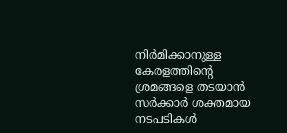നിർമിക്കാനുള്ള കേരളത്തിന്റെ ശ്രമങ്ങളെ തടയാൻ സർക്കാർ ശക്തമായ നടപടികൾ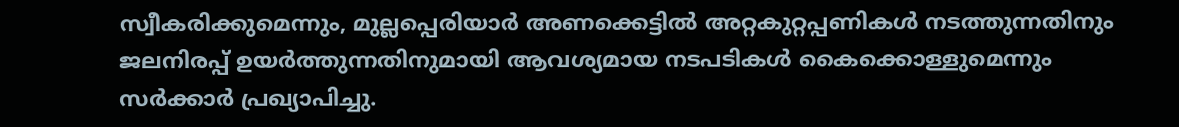സ്വീകരിക്കുമെന്നും, മുല്ലപ്പെരിയാർ അണക്കെട്ടിൽ അറ്റകുറ്റപ്പണികൾ നടത്തുന്നതിനും ജലനിരപ്പ് ഉയർത്തുന്നതിനുമായി ആവശ്യമായ നടപടികൾ കൈക്കൊള്ളുമെന്നും സർക്കാർ പ്രഖ്യാപിച്ചു.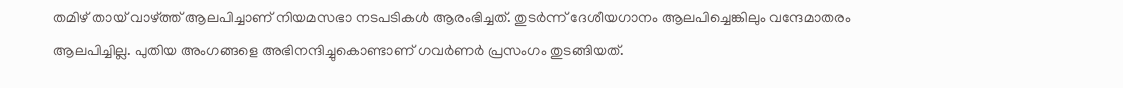തമിഴ് തായ് വാഴ്ത്ത് ആലപിച്ചാണ് നിയമസഭാ നടപടികൾ ആരംഭിച്ചത്. തുടർന്ന് ദേശീയഗാനം ആലപിച്ചെങ്കിലും വന്ദേമാതരം ആലപിച്ചില്ല. പുതിയ അംഗങ്ങളെ അഭിനന്ദിച്ചുകൊണ്ടാണ് ഗവർണർ പ്രസംഗം തുടങ്ങിയത്.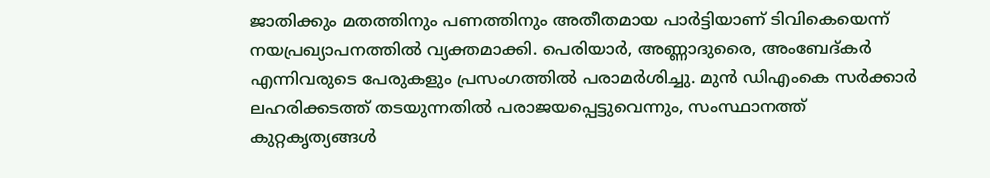ജാതിക്കും മതത്തിനും പണത്തിനും അതീതമായ പാർട്ടിയാണ് ടിവികെയെന്ന് നയപ്രഖ്യാപനത്തിൽ വ്യക്തമാക്കി. പെരിയാർ, അണ്ണാദുരൈ, അംബേദ്കർ എന്നിവരുടെ പേരുകളും പ്രസംഗത്തിൽ പരാമർശിച്ചു. മുൻ ഡിഎംകെ സർക്കാർ ലഹരിക്കടത്ത് തടയുന്നതിൽ പരാജയപ്പെട്ടുവെന്നും, സംസ്ഥാനത്ത് കുറ്റകൃത്യങ്ങൾ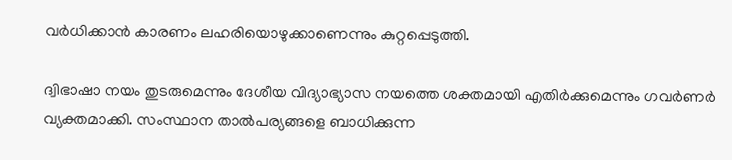വർധിക്കാൻ കാരണം ലഹരിയൊഴുക്കാണെന്നും കുറ്റപ്പെടുത്തി.

ദ്വിഭാഷാ നയം തുടരുമെന്നും ദേശീയ വിദ്യാഭ്യാസ നയത്തെ ശക്തമായി എതിർക്കുമെന്നും ഗവർണർ വ്യക്തമാക്കി. സംസ്ഥാന താൽപര്യങ്ങളെ ബാധിക്കുന്ന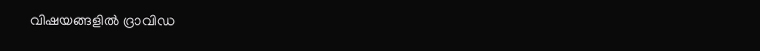വിഷയങ്ങളിൽ ദ്രാവിഡ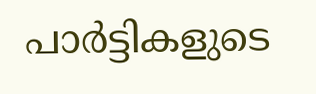പാർട്ടികളുടെ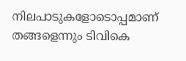നിലപാടുകളോടൊപ്പമാണ് തങ്ങളെന്നും ടിവികെ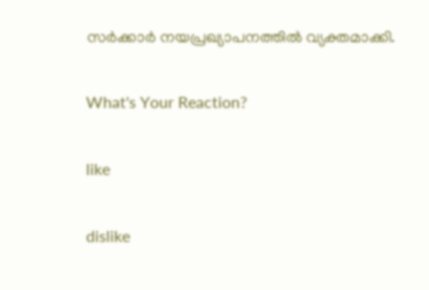സർക്കാർ നയപ്രഖ്യാപനത്തിൽ വ്യക്തമാക്കി.

What's Your Reaction?

like

dislike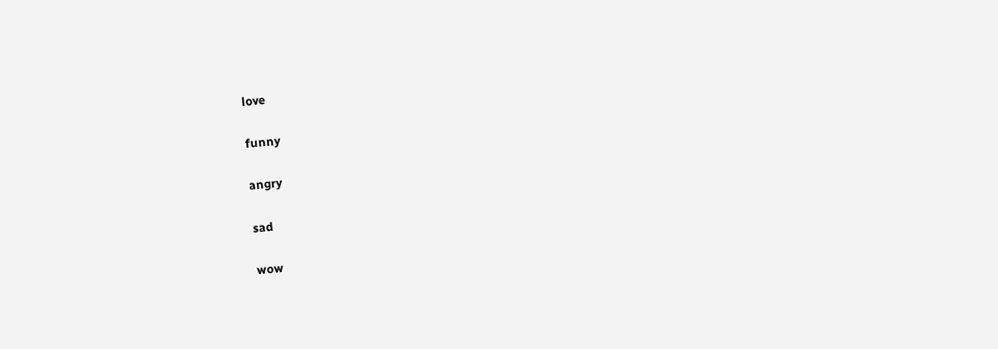love

funny

angry

sad

wow